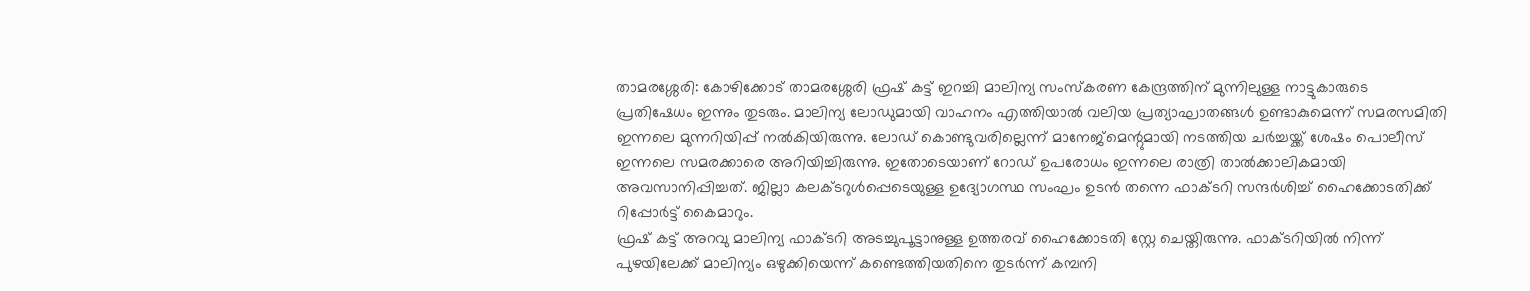താമരശ്ശേരി: കോഴിക്കോട് താമരശ്ശേരി ഫ്രഷ് കട്ട് ഇറച്ചി മാലിന്യ സംസ്കരണ കേന്ദ്രത്തിന് മുന്നിലുള്ള നാട്ടുകാരുടെ പ്രതിഷേധം ഇന്നും തുടരും. മാലിന്യ ലോഡുമായി വാഹനം എത്തിയാൽ വലിയ പ്രത്യാഘാതങ്ങൾ ഉണ്ടാകുമെന്ന് സമരസമിതി ഇന്നലെ മുന്നറിയിപ്പ് നൽകിയിരുന്നു. ലോഡ് കൊണ്ടുവരില്ലെന്ന് മാനേജ്മെന്റുമായി നടത്തിയ ചർച്ചയ്ക്ക് ശേഷം പൊലീസ് ഇന്നലെ സമരക്കാരെ അറിയിച്ചിരുന്നു. ഇതോടെയാണ് റോഡ് ഉപരോധം ഇന്നലെ രാത്രി താൽക്കാലികമായി അവസാനിപ്പിച്ചത്. ജില്ലാ കലക്ടറുൾപ്പെടെയുള്ള ഉദ്യോഗസ്ഥ സംഘം ഉടൻ തന്നെ ഫാക്ടറി സന്ദർശിച്ച് ഹൈക്കോടതിക്ക് റിപ്പോർട്ട് കൈമാറും.
ഫ്രഷ് കട്ട് അറവു മാലിന്യ ഫാക്ടറി അടച്ചുപൂട്ടാനുള്ള ഉത്തരവ് ഹൈക്കോടതി സ്റ്റേ ചെയ്തിരുന്നു. ഫാക്ടറിയിൽ നിന്ന് പുഴയിലേക്ക് മാലിന്യം ഒഴുക്കിയെന്ന് കണ്ടെത്തിയതിനെ തുടർന്ന് കമ്പനി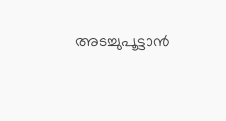അടച്ചുപൂട്ടാൻ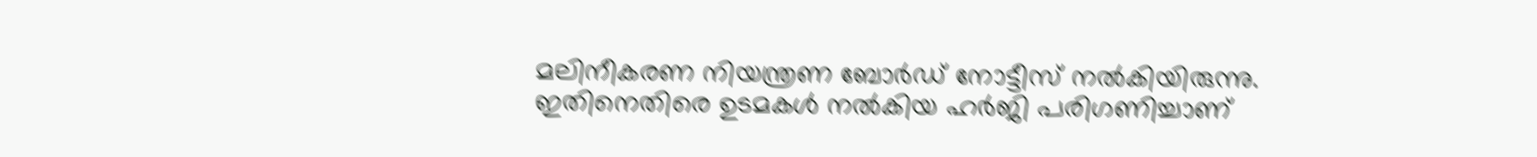മലിനീകരണ നിയന്ത്രണ ബോർഡ് നോട്ടീസ് നൽകിയിരുന്നു. ഇതിനെതിരെ ഉടമകൾ നൽകിയ ഹർജി പരിഗണിച്ചാണ്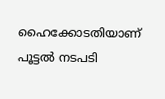ഹൈക്കോടതിയാണ് പൂട്ടൽ നടപടി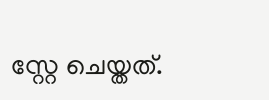സ്റ്റേ ചെയ്തത്.